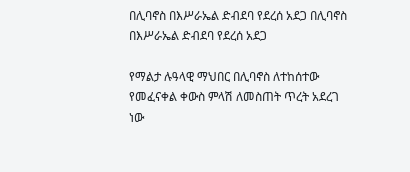በሊባኖስ በእሥራኤል ድብደባ የደረሰ አደጋ በሊባኖስ በእሥራኤል ድብደባ የደረሰ አደጋ

የማልታ ሉዓላዊ ማህበር በሊባኖስ ለተከሰተው የመፈናቀል ቀውስ ምላሽ ለመስጠት ጥረት አደረገ ነው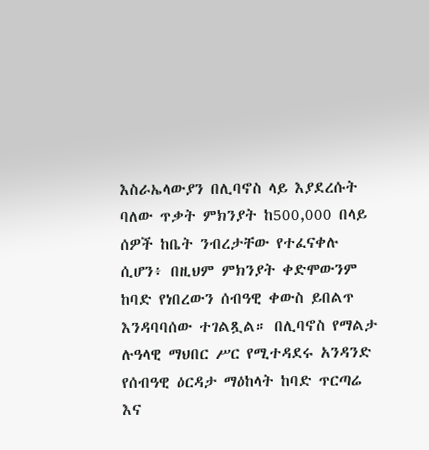እስራኤላውያን በሊባኖስ ላይ እያደረሱት ባለው ጥቃት ምክንያት ከ500,000 በላይ ሰዎች ከቤት ንብረታቸው የተፈናቀሉ ሲሆን፥ በዚህም ምክንያት ቀድሞውንም ከባድ የነበረውን ሰብዓዊ ቀውስ ይበልጥ እንዳባባሰው ተገልጿል። በሊባኖስ የማልታ ሉዓላዊ ማህበር ሥር የሚተዳደሩ አንዳንድ የሰብዓዊ ዕርዳታ ማዕከላት ከባድ ጥርጣሬ እና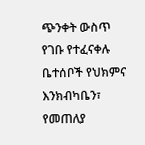ጭንቀት ውስጥ የገቡ የተፈናቀሉ ቤተሰቦች የህክምና እንክብካቤን፣ የመጠለያ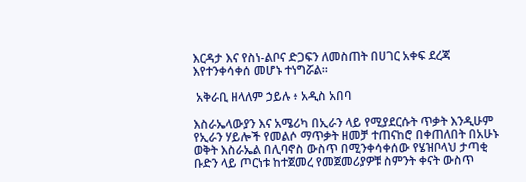እርዳታ እና የስነ-ልቦና ድጋፍን ለመስጠት በሀገር አቀፍ ደረጃ እየተንቀሳቀሰ መሆኑ ተነግሯል።

 አቅራቢ ዘላለም ኃይሉ ፥ አዲስ አበባ

እስራኤላውያን እና አሜሪካ በኢራን ላይ የሚያደርሱት ጥቃት እንዲሁም የኢራን ሃይሎች የመልሶ ማጥቃት ዘመቻ ተጠናከሮ በቀጠለበት በአሁኑ ወቅት እስራኤል በሊባኖስ ውስጥ በሚንቀሳቀሰው የሄዝቦላህ ታጣቂ ቡድን ላይ ጦርነቱ ከተጀመረ የመጀመሪያዎቹ ስምንት ቀናት ውስጥ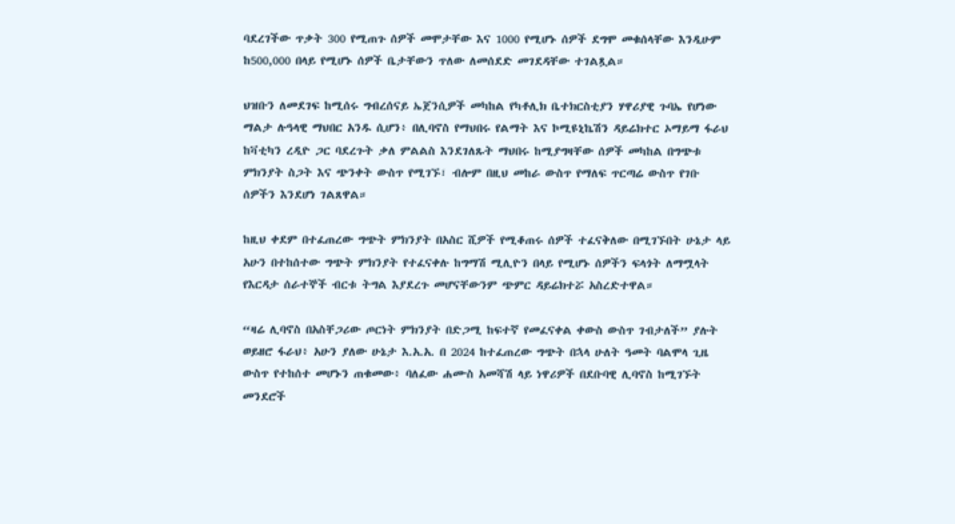ባደረገችው ጥቃት 300 የሚጠጉ ሰዎች መሞታቸው እና 1000 የሚሆኑ ሰዎች ደግሞ መቁሰላቸው እንዲሁም ከ500,000 በላይ የሚሆኑ ሰዎች ቤታቸውን ጥለው ለመሰደድ መገደዳቸው ተገልጿል።

ህዝቡን ለመደገፍ ከሚሰሩ ግብረሰናይ ኤጀንሲዎች መካከል የካቶሊክ ቤተክርስቲያን ሃዋሪያዊ ጉባኤ የሆነው ማልታ ሉዓላዊ ማህበር አንዱ ሲሆን፥ በሊባኖስ የማህበሩ የልማት እና ኮሚዩኒኬሽን ዳይሬክተር ኦማይማ ፋራህ ከቫቲካን ረዲዮ ጋር ባደረጉት ቃለ ምልልስ እንደገለጹት ማህበሩ ከሚያግዛቸው ሰዎች መካከል በግጭቱ ምክንያት ስጋት እና ጭንቀት ውስጥ የሚገኙ፣ ብሎም በዚህ መከራ ውስጥ የማለፍ ጥርጣሬ ውስጥ የገቡ ሰዎችን እንደሆነ ገልጸዋል።

ከዚህ ቀደም በተፈጠረው ግጭት ምክንያት በአስር ሺዎች የሚቆጠሩ ሰዎች ተፈናቅለው በሚገኙበት ሁኔታ ላይ አሁን በተከሰተው ግጭት ምክንያት የተፈናቀሉ ከግማሽ ሚሊዮን በላይ የሚሆኑ ሰዎችን ፍላጎት ለማሟላት የእርዳታ ሰራተኞች ብርቱ ትግል እያደረጉ መሆናቸውንም ጭምር ዳይሬክተሯ አስረድተዋል።

“ዛሬ ሊባኖስ በአስቸጋሪው ጦርነት ምክንያት በድጋሚ ከፍተኛ የመፈናቀል ቀውስ ውስጥ ገብታለች” ያሉት ወይዘሮ ፋራህ፥ አሁን ያለው ሁኔታ እ.አ.አ. በ 2024 ከተፈጠረው ግጭት በኋላ ሁለት ዓመት ባልሞላ ጊዜ ውስጥ የተከሰተ መሆኑን ጠቁመው፥ ባለፈው ሐሙስ አመሻሽ ላይ ነዋሪዎች በደቡባዊ ሊባኖስ ከሚገኙት መንደሮች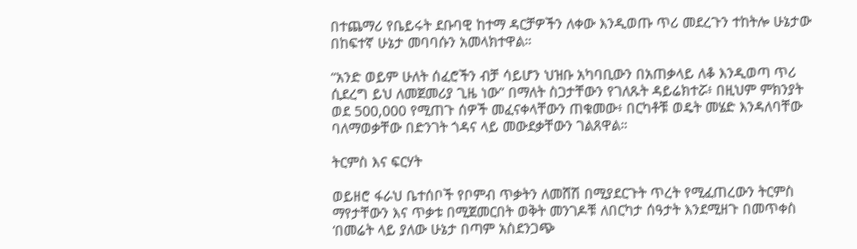በተጨማሪ የቤይሩት ደቡባዊ ከተማ ዳርቻዎችን ለቀው እንዲወጡ ጥሪ መደረጉን ተከትሎ ሁኔታው በከፍተኛ ሁኔታ መባባሱን አመላክተዋል።

“አንድ ወይም ሁለት ሰፈሮችን ብቻ ሳይሆን ህዝቡ አካባቢውን በአጠቃላይ ለቆ እንዲወጣ ጥሪ ሲደረግ ይህ ለመጀመሪያ ጊዜ ነው” በማለት ስጋታቸውን የገለጹት ዳይሬክተሯ፥ በዚህም ምክንያት ወደ 500,000 የሚጠጉ ሰዎች መፈናቀላቸውን ጠቁመው፥ በርካቶቹ ወዴት መሄድ እንዳለባቸው ባለማወቃቸው በድንገት ጎዳና ላይ መውደቃቸውን ገልጸዋል።

ትርምስ እና ፍርሃት

ወይዘሮ ፋራህ ቤተሰቦች የቦምብ ጥቃትን ለመሸሽ በሚያደርጉት ጥረት የሚፈጠረውን ትርምስ ማየታቸውን እና ጥቃቱ በሚጀመርበት ወቅት መንገዶቹ ለበርካታ ሰዓታት እንደሚዘጉ በመጥቀስ ‘በመሬት ላይ ያለው ሁኔታ በጣም አስደንጋጭ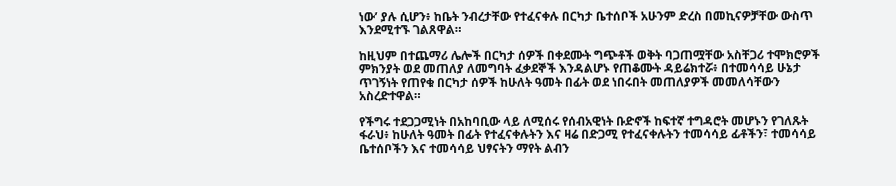ነው’ ያሉ ሲሆን፥ ከቤት ንብረታቸው የተፈናቀሉ በርካታ ቤተሰቦች አሁንም ድረስ በመኪናዎቻቸው ውስጥ እንደሚተኙ ገልጸዋል።

ከዚህም በተጨማሪ ሌሎች በርካታ ሰዎች በቀደሙት ግጭቶች ወቅት ባጋጠሟቸው አስቸጋሪ ተሞክሮዎች ምክንያት ወደ መጠለያ ለመግባት ፈቃደኞች እንዳልሆኑ የጠቆሙት ዳይሬክተሯ፥ በተመሳሳይ ሁኔታ ጥገኝነት የጠየቁ በርካታ ሰዎች ከሁለት ዓመት በፊት ወደ ነበሩበት መጠለያዎች መመለሳቸውን አስረድተዋል።

የችግሩ ተደጋጋሚነት በአከባቢው ላይ ለሚሰሩ የሰብአዊነት ቡድኖች ከፍተኛ ተግዳሮት መሆኑን የገለጹት ፋራህ፥ ከሁለት ዓመት በፊት የተፈናቀሉትን እና ዛሬ በድጋሚ የተፈናቀሉትን ተመሳሳይ ፊቶችን፣ ተመሳሳይ ቤተሰቦችን እና ተመሳሳይ ህፃናትን ማየት ልብን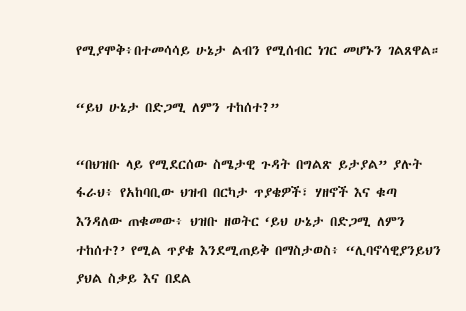የሚያሞቅ፥በተመሳሳይ ሁኔታ ልብን የሚሰብር ነገር መሆኑን ገልጸዋል።

“ይህ ሁኔታ በድጋሚ ለምን ተከሰተ?”

“በህዝቡ ላይ የሚደርሰው ስሜታዊ ጉዳት በግልጽ ይታያል” ያሉት ፋራህ፥ የአከባቢው ህዝብ በርካታ ጥያቄዎች፣ ሃዘኖች እና ቁጣ እንዳለው ጠቁመው፥ ህዝቡ ዘወትር ‘ይህ ሁኔታ በድጋሚ ለምን ተከሰተ?’ የሚል ጥያቄ እንደሚጠይቅ በማስታወስ፥ “ሊባኖሳዊያንይህን ያህል ስቃይ እና በደል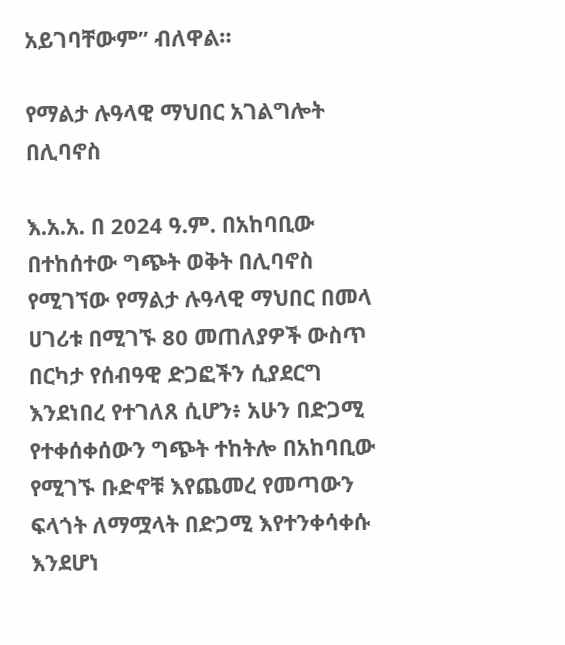አይገባቸውም” ብለዋል።

የማልታ ሉዓላዊ ማህበር አገልግሎት በሊባኖስ

እ.አ.አ. በ 2024 ዓ.ም. በአከባቢው በተከሰተው ግጭት ወቅት በሊባኖስ የሚገኘው የማልታ ሉዓላዊ ማህበር በመላ ሀገሪቱ በሚገኙ 80 መጠለያዎች ውስጥ በርካታ የሰብዓዊ ድጋፎችን ሲያደርግ እንደነበረ የተገለጸ ሲሆን፥ አሁን በድጋሚ የተቀሰቀሰውን ግጭት ተከትሎ በአከባቢው የሚገኙ ቡድኖቹ እየጨመረ የመጣውን ፍላጎት ለማሟላት በድጋሚ እየተንቀሳቀሱ እንደሆነ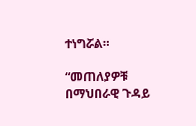ተነግሯል።

“መጠለያዎቹ በማህበራዊ ጉዳይ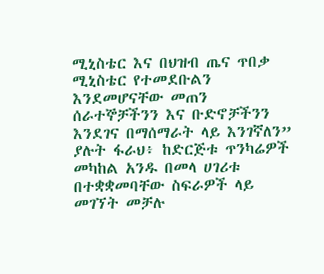ሚኒስቴር እና በህዝብ ጤና ጥበቃ ሚኒስቴር የተመደቡልን እንደመሆናቸው መጠን ሰራተኞቻችንን እና ቡድኖቻችንን እንደገና በማሰማራት ላይ እንገኛለን” ያሉት ፋራህ፥ ከድርጅቱ ጥንካሬዎች መካከል አንዱ በመላ ሀገሪቱ በተቋቋመባቸው ስፍራዎች ላይ መገኘት መቻሉ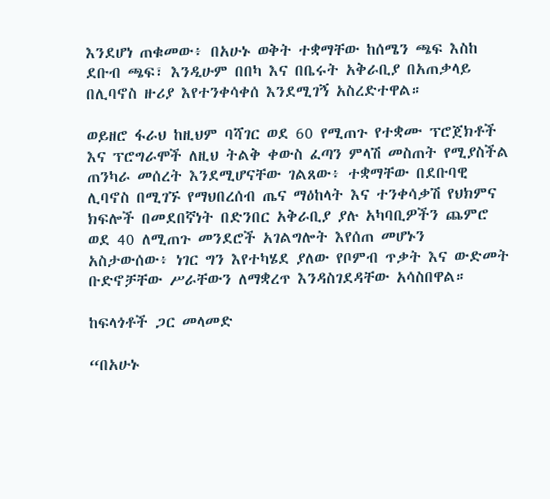እንደሆነ ጠቁመው፥ በአሁኑ ወቅት ተቋማቸው ከሰሜን ጫፍ እስከ ደቡብ ጫፍ፣ እንዲሁም በበካ እና በቤሩት አቅራቢያ በአጠቃላይ በሊባኖስ ዙሪያ እየተንቀሳቀሰ እንደሚገኝ አስረድተዋል።

ወይዘሮ ፋራህ ከዚህም ባሻገር ወደ 60 የሚጠጉ የተቋሙ ፕሮጀክቶች እና ፕሮግራሞች ለዚህ ትልቅ ቀውስ ፈጣን ምላሽ መስጠት የሚያስችል ጠንካራ መሰረት እንደሚሆናቸው ገልጸው፥ ተቋማቸው በደቡባዊ ሊባኖስ በሚገኙ የማህበረሰብ ጤና ማዕከላት እና ተንቀሳቃሽ የህክምና ክፍሎች በመደበኛነት በድንበር አቅራቢያ ያሉ አካባቢዎችን ጨምሮ ወደ 40 ለሚጠጉ መንደሮች አገልግሎት እየሰጠ መሆኑን አስታውሰው፥ ነገር ግን እየተካሄደ ያለው የቦምብ ጥቃት እና ውድመት ቡድኖቻቸው ሥራቸውን ለማቋረጥ እንዳስገደዳቸው አሳስበዋል።

ከፍላጎቶች ጋር መላመድ

“በአሁኑ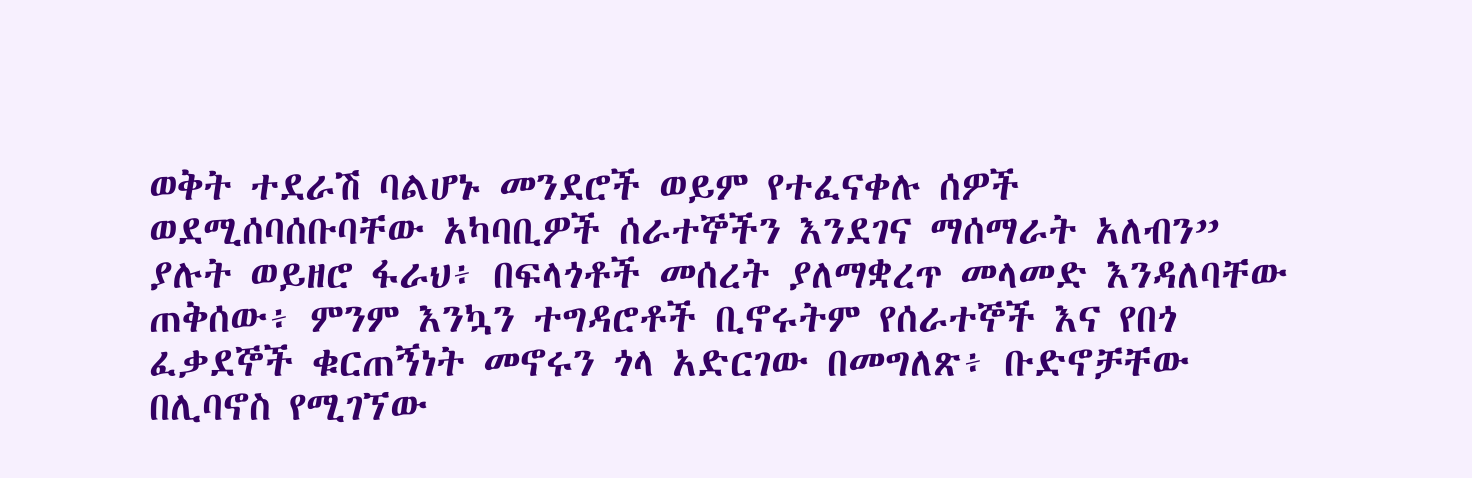ወቅት ተደራሽ ባልሆኑ መንደሮች ወይም የተፈናቀሉ ሰዎች ወደሚሰባሰቡባቸው አካባቢዎች ሰራተኞችን እንደገና ማሰማራት አለብን” ያሉት ወይዘሮ ፋራህ፥ በፍላጎቶች መሰረት ያለማቋረጥ መላመድ እንዳለባቸው ጠቅሰው፥ ምንም እንኳን ተግዳሮቶች ቢኖሩትም የሰራተኞች እና የበጎ ፈቃደኞች ቁርጠኝነት መኖሩን ጎላ አድርገው በመግለጽ፥ ቡድኖቻቸው በሊባኖስ የሚገኘው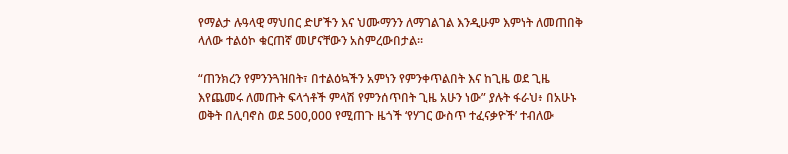የማልታ ሉዓላዊ ማህበር ድሆችን እና ህሙማንን ለማገልገል እንዲሁም እምነት ለመጠበቅ ላለው ተልዕኮ ቁርጠኛ መሆናቸውን አስምረውበታል።

“ጠንክረን የምንንጓዝበት፣ በተልዕኳችን አምነን የምንቀጥልበት እና ከጊዜ ወደ ጊዜ እየጨመሩ ለመጡት ፍላጎቶች ምላሽ የምንሰጥበት ጊዜ አሁን ነው” ያሉት ፋራህ፥ በአሁኑ ወቅት በሊባኖስ ወደ 500,000 የሚጠጉ ዜጎች ‘የሃገር ውስጥ ተፈናቃዮች’ ተብለው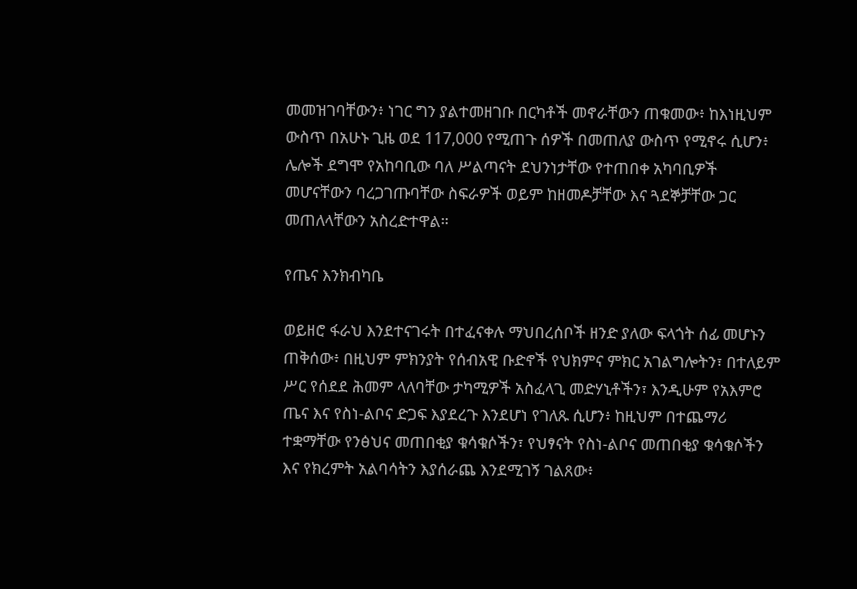መመዝገባቸውን፥ ነገር ግን ያልተመዘገቡ በርካቶች መኖራቸውን ጠቁመው፥ ከእነዚህም ውስጥ በአሁኑ ጊዜ ወደ 117,000 የሚጠጉ ሰዎች በመጠለያ ውስጥ የሚኖሩ ሲሆን፥ ሌሎች ደግሞ የአከባቢው ባለ ሥልጣናት ደህንነታቸው የተጠበቀ አካባቢዎች መሆናቸውን ባረጋገጡባቸው ስፍራዎች ወይም ከዘመዶቻቸው እና ጓደኞቻቸው ጋር መጠለላቸውን አስረድተዋል።

የጤና እንክብካቤ

ወይዘሮ ፋራህ እንደተናገሩት በተፈናቀሉ ማህበረሰቦች ዘንድ ያለው ፍላጎት ሰፊ መሆኑን ጠቅሰው፥ በዚህም ምክንያት የሰብአዊ ቡድኖች የህክምና ምክር አገልግሎትን፣ በተለይም ሥር የሰደደ ሕመም ላለባቸው ታካሚዎች አስፈላጊ መድሃኒቶችን፣ እንዲሁም የአእምሮ ጤና እና የስነ-ልቦና ድጋፍ እያደረጉ እንደሆነ የገለጹ ሲሆን፥ ከዚህም በተጨማሪ ተቋማቸው የንፅህና መጠበቂያ ቁሳቁሶችን፣ የህፃናት የስነ-ልቦና መጠበቂያ ቁሳቁሶችን እና የክረምት አልባሳትን እያሰራጨ እንደሚገኝ ገልጸው፥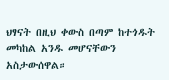ህፃናት በዚህ ቀውስ በጣም ከተጎዱት መካከል አንዱ መሆናቸውን አስታውሰዋል።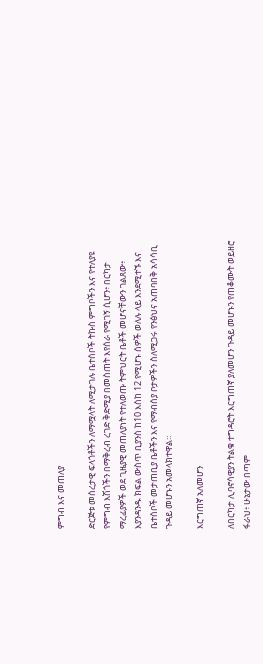ምግብ እና መጠለያ

ድርጅቱ መሰረታዊ ፍላጎቶችን ለማሟላት ለሚታገሉ ቤተሰቦች ትኩስ ምግቦችን እና የተለያዩ የምግብ እሽጎችን በማቅረብ ረገድ ቅድሚያ በመስጠት እየሰራ የሚገኝ ሲሆን፥ በርካታ ማረፊያዎች ወደ ጊዜያዊ መጠለያነት የተለወጡ ትምህርት ቤቶች መሆናቸውን ገልጸው፥ እያንዳንዱ ክፍል ውስጥ ቢያንስ ከ10 እስከ 12 የሚሆኑ ሰዎች ወለሉ ላይ እንደሚተኙ እና ቤተሰቦች መታጠቢያ ቤቶችን እና የማብሰያ ቦታዎችን ስለሚጋሩ የንፅህና አጠባበቅ አሳሳቢ ጉዳይ መሆኑን አመላክተዋል።

እርግጠኛ አለመሆን

ለበርካታ ሊባኖሳዊያን ትልቁ ተግዳሮት እርግጠኛ ያለመሆን ጉዳይ መሆኑን የጠቆሙት ወይዘሮ ፋራህ፥ ሁኔታው በጣም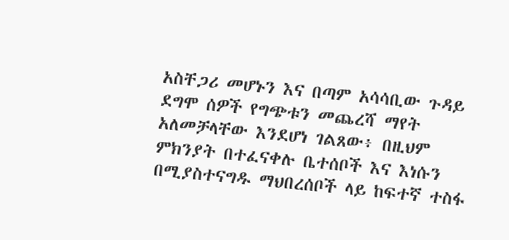አስቸጋሪ መሆኑን እና በጣም አሳሳቢው ጉዳይ ደግሞ ሰዎች የግጭቱን መጨረሻ ማየት አለመቻላቸው እንደሆነ ገልጸው፥ በዚህም ምክንያት በተፈናቀሉ ቤተሰቦች እና እነሱን በሚያስተናግዱ ማህበረሰቦች ላይ ከፍተኛ ተስፋ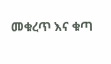መቁረጥ እና ቁጣ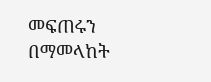መፍጠሩን በማመላከት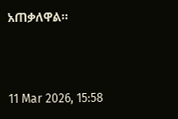አጠቃለዋል።



11 Mar 2026, 15:58